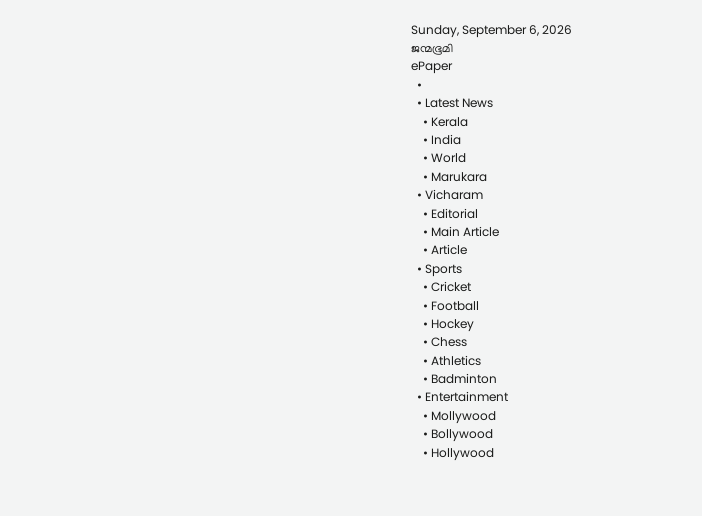Sunday, September 6, 2026
ജന്മഭൂമി
ePaper
  •
  • Latest News
    • Kerala
    • India
    • World
    • Marukara
  • Vicharam
    • Editorial
    • Main Article
    • Article
  • Sports
    • Cricket
    • Football
    • Hockey
    • Chess
    • Athletics
    • Badminton
  • Entertainment
    • Mollywood
    • Bollywood
    • Hollywood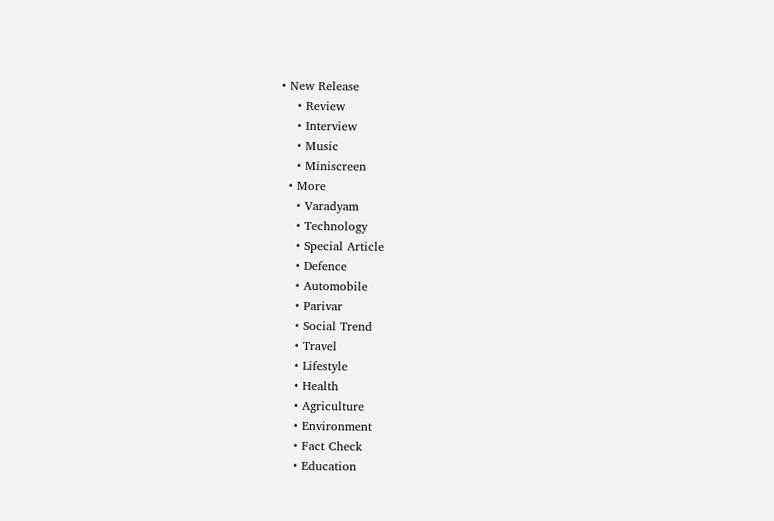• New Release
    • Review
    • Interview
    • Music
    • Miniscreen
  • More
    • Varadyam
    • Technology
    • Special Article
    • Defence
    • Automobile
    • Parivar
    • Social Trend
    • Travel
    • Lifestyle
    • Health
    • Agriculture
    • Environment
    • Fact Check
    • Education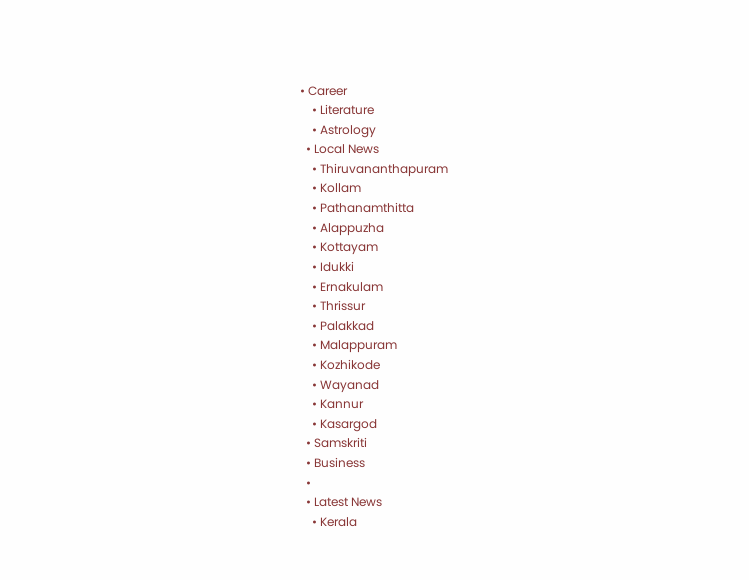• Career
    • Literature
    • Astrology
  • Local News
    • Thiruvananthapuram
    • Kollam
    • Pathanamthitta
    • Alappuzha
    • Kottayam
    • Idukki
    • Ernakulam
    • Thrissur
    • Palakkad
    • Malappuram
    • Kozhikode
    • Wayanad
    • Kannur
    • Kasargod
  • Samskriti
  • Business
  •
  • Latest News
    • Kerala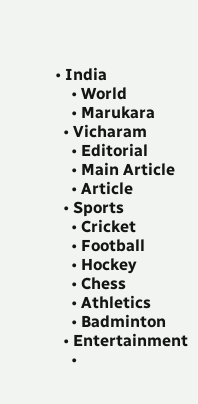• India
    • World
    • Marukara
  • Vicharam
    • Editorial
    • Main Article
    • Article
  • Sports
    • Cricket
    • Football
    • Hockey
    • Chess
    • Athletics
    • Badminton
  • Entertainment
    •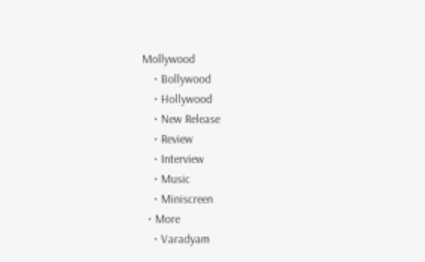Mollywood
    • Bollywood
    • Hollywood
    • New Release
    • Review
    • Interview
    • Music
    • Miniscreen
  • More
    • Varadyam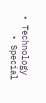• Technology
    • Special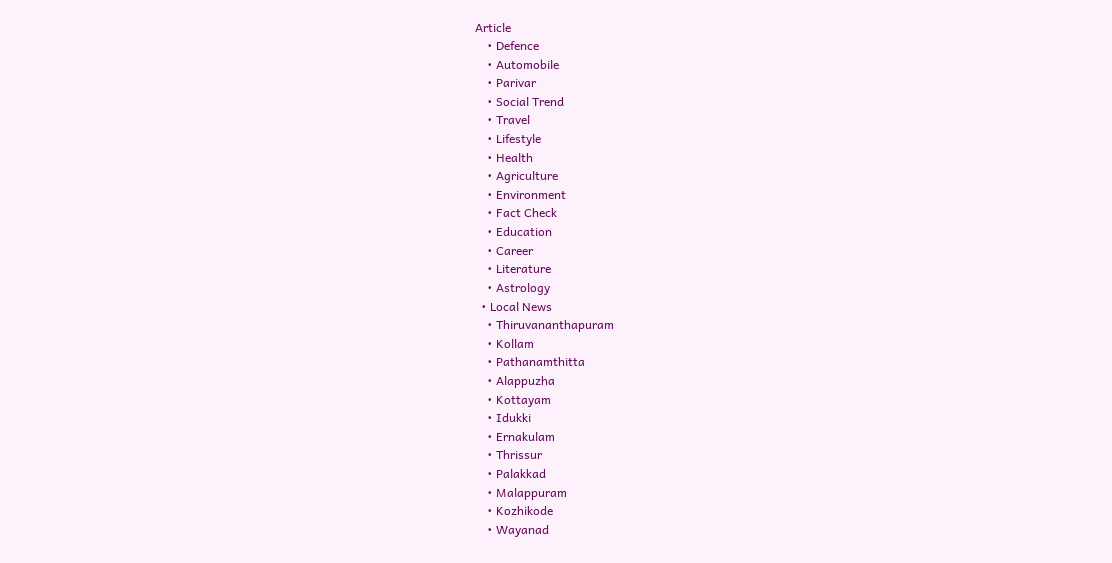Article
    • Defence
    • Automobile
    • Parivar
    • Social Trend
    • Travel
    • Lifestyle
    • Health
    • Agriculture
    • Environment
    • Fact Check
    • Education
    • Career
    • Literature
    • Astrology
  • Local News
    • Thiruvananthapuram
    • Kollam
    • Pathanamthitta
    • Alappuzha
    • Kottayam
    • Idukki
    • Ernakulam
    • Thrissur
    • Palakkad
    • Malappuram
    • Kozhikode
    • Wayanad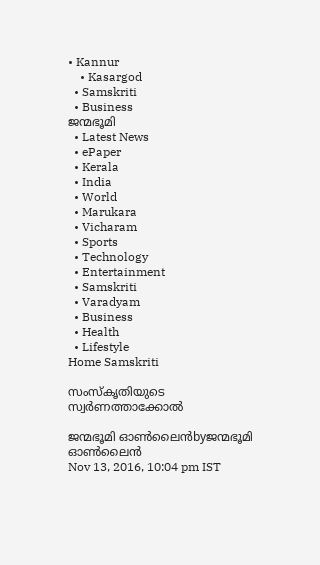• Kannur
    • Kasargod
  • Samskriti
  • Business
ജന്മഭൂമി
  • Latest News
  • ePaper
  • Kerala
  • India
  • World
  • Marukara
  • Vicharam
  • Sports
  • Technology
  • Entertainment
  • Samskriti
  • Varadyam
  • Business
  • Health
  • Lifestyle
Home Samskriti

സംസ്‌കൃതിയുടെ സ്വര്‍ണത്താക്കോല്‍

ജന്മഭൂമി ഓണ്‍ലൈന്‍byജന്മഭൂമി ഓണ്‍ലൈന്‍
Nov 13, 2016, 10:04 pm IST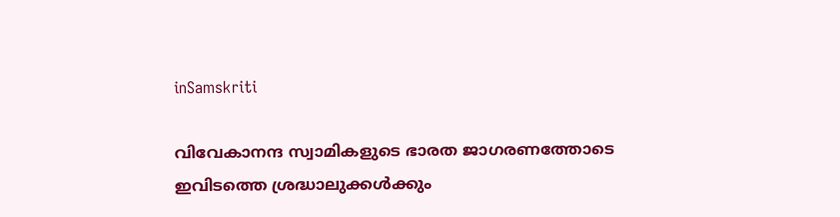inSamskriti

വിവേകാനന്ദ സ്വാമികളുടെ ഭാരത ജാഗരണത്തോടെ ഇവിടത്തെ ശ്രദ്ധാലുക്കള്‍ക്കും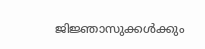ജിജ്ഞാസുക്കള്‍ക്കും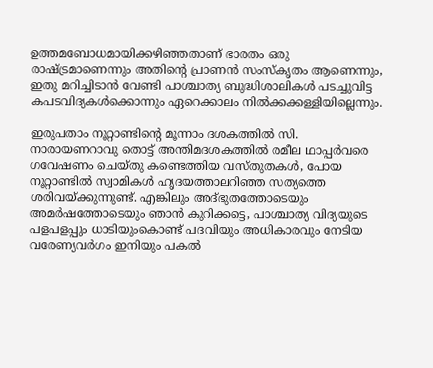ഉത്തമബോധമായിക്കഴിഞ്ഞതാണ് ഭാരതം ഒരു രാഷ്‌ട്രമാണെന്നും അതിന്റെ പ്രാണന്‍ സംസ്‌കൃതം ആണെന്നും, ഇതു മറിച്ചിടാന്‍ വേണ്ടി പാശ്ചാത്യ ബുദ്ധിശാലികള്‍ പടച്ചുവിട്ട കപടവിദ്യകള്‍ക്കൊന്നും ഏറെക്കാലം നില്‍ക്കക്കള്ളിയില്ലെന്നും.

ഇരുപതാം നൂറ്റാണ്ടിന്റെ മൂന്നാം ദശകത്തില്‍ സി. നാരായണറാവു തൊട്ട് അന്തിമദശകത്തില്‍ രമീല ഥാപ്പര്‍വരെ ഗവേഷണം ചെയ്തു കണ്ടെത്തിയ വസ്തുതകള്‍, പോയ നൂറ്റാണ്ടില്‍ സ്വാമികള്‍ ഹൃദയത്താലറിഞ്ഞ സത്യത്തെ ശരിവയ്‌ക്കുന്നുണ്ട്. എങ്കിലും അദ്ഭുതത്തോടെയും അമര്‍ഷത്തോടെയും ഞാന്‍ കുറിക്കട്ടെ, പാശ്ചാത്യ വിദ്യയുടെ പളപളപ്പും ധാടിയുംകൊണ്ട് പദവിയും അധികാരവും നേടിയ വരേണ്യവര്‍ഗം ഇനിയും പകല്‍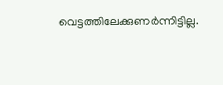വെട്ടത്തിലേക്കുണര്‍ന്നിട്ടില്ല.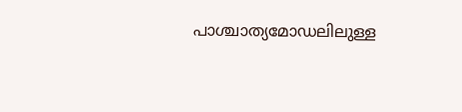പാശ്ചാത്യമോഡലിലുള്ള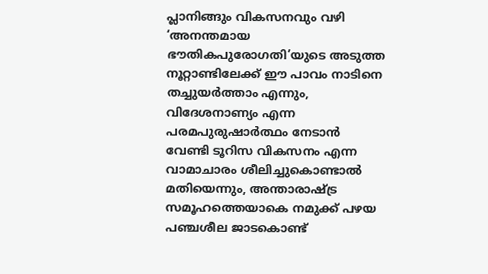പ്ലാനിങ്ങും വികസനവും വഴി ‘അനന്തമായ ഭൗതികപുരോഗതി’യുടെ അടുത്ത നൂറ്റാണ്ടിലേക്ക് ഈ പാവം നാടിനെ തച്ചുയര്‍ത്താം എന്നും, വിദേശനാണ്യം എന്ന പരമപുരുഷാര്‍ത്ഥം നേടാന്‍ വേണ്ടി ടൂറിസ വികസനം എന്ന വാമാചാരം ശീലിച്ചുകൊണ്ടാല്‍ മതിയെന്നും, അന്താരാഷ്‌ട്ര സമൂഹത്തെയാകെ നമുക്ക് പഴയ പഞ്ചശീല ജാടകൊണ്ട്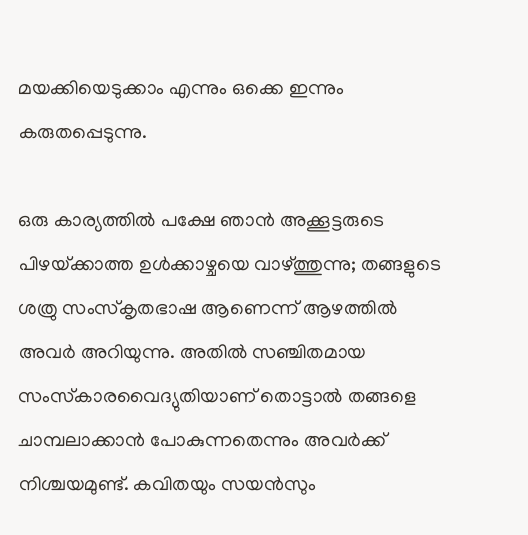മയക്കിയെടുക്കാം എന്നും ഒക്കെ ഇന്നും കരുതപ്പെടുന്നു.

ഒരു കാര്യത്തില്‍ പക്ഷേ ഞാന്‍ അക്കൂട്ടരുടെ പിഴയ്‌ക്കാത്ത ഉള്‍ക്കാഴ്ചയെ വാഴ്‌ത്തുന്നു; തങ്ങളുടെ ശത്രു സംസ്‌കൃതഭാഷ ആണെന്ന് ആഴത്തില്‍ അവര്‍ അറിയുന്നു. അതില്‍ സഞ്ചിതമായ സംസ്‌കാരവൈദ്യുതിയാണ് തൊട്ടാല്‍ തങ്ങളെ ചാമ്പലാക്കാന്‍ പോകുന്നതെന്നും അവര്‍ക്ക് നിശ്ചയമുണ്ട്. കവിതയും സയന്‍സും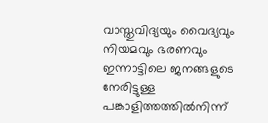വാസ്തുവിദ്യയും വൈദ്യവും നിയമവും ഭരണവും ഇന്നാട്ടിലെ ജനങ്ങളുടെ നേരിട്ടുള്ള പങ്കാളിത്തത്തില്‍നിന്ന്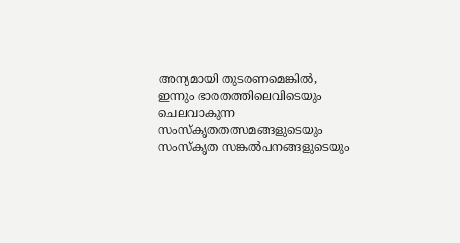അന്യമായി തുടരണമെങ്കില്‍, ഇന്നും ഭാരതത്തിലെവിടെയും ചെലവാകുന്ന സംസ്‌കൃതതത്സമങ്ങളുടെയും സംസ്‌കൃത സങ്കല്‍പനങ്ങളുടെയും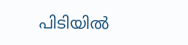പിടിയില്‍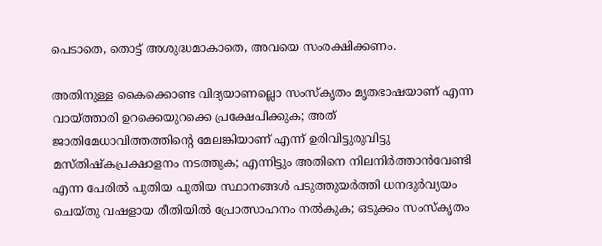പെടാതെ, തൊട്ട് അശുദ്ധമാകാതെ, അവയെ സംരക്ഷിക്കണം.

അതിനുള്ള കൈക്കൊണ്ട വിദ്യയാണല്ലൊ സംസ്‌കൃതം മൃതഭാഷയാണ് എന്ന വായ്‌ത്താരി ഉറക്കെയുറക്കെ പ്രക്ഷേപിക്കുക; അത് ജാതിമേധാവിത്തത്തിന്റെ മേലങ്കിയാണ് എന്ന് ഉരിവിട്ടുരുവിട്ടു മസ്തിഷ്‌കപ്രക്ഷാളനം നടത്തുക; എന്നിട്ടും അതിനെ നിലനിര്‍ത്താന്‍വേണ്ടി എന്ന പേരില്‍ പുതിയ പുതിയ സ്ഥാനങ്ങള്‍ പടുത്തുയര്‍ത്തി ധനദുര്‍വ്യയം ചെയ്തു വഷളായ രീതിയില്‍ പ്രോത്സാഹനം നല്‍കുക; ഒടുക്കം സംസ്‌കൃതം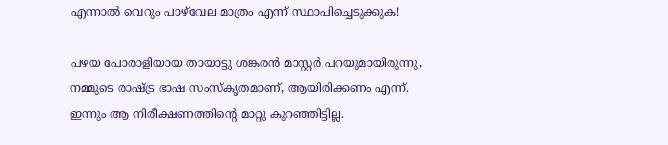എന്നാല്‍ വെറും പാഴ്‌വേല മാത്രം എന്ന് സ്ഥാപിച്ചെടുക്കുക!

പഴയ പോരാളിയായ തായാട്ടു ശങ്കരന്‍ മാസ്റ്റര്‍ പറയുമായിരുന്നു, നമ്മുടെ രാഷ്‌ട്ര ഭാഷ സംസ്‌കൃതമാണ്, ആയിരിക്കണം എന്ന്. ഇന്നും ആ നിരീക്ഷണത്തിന്റെ മാറ്റു കുറഞ്ഞിട്ടില്ല.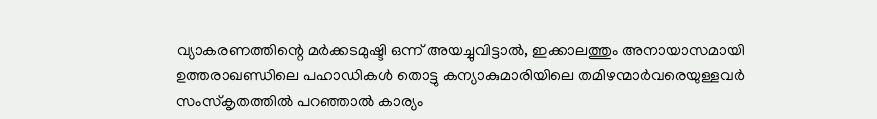വ്യാകരണത്തിന്റെ മര്‍ക്കടമുഷ്ടി ഒന്ന് അയച്ചുവിട്ടാല്‍, ഇക്കാലത്തും അനായാസമായി ഉത്തരാഖണ്ഡിലെ പഹാഡികള്‍ തൊട്ടു കന്യാകുമാരിയിലെ തമിഴന്മാര്‍വരെയുള്ളവര്‍ സംസ്‌കൃതത്തില്‍ പറഞ്ഞാല്‍ കാര്യം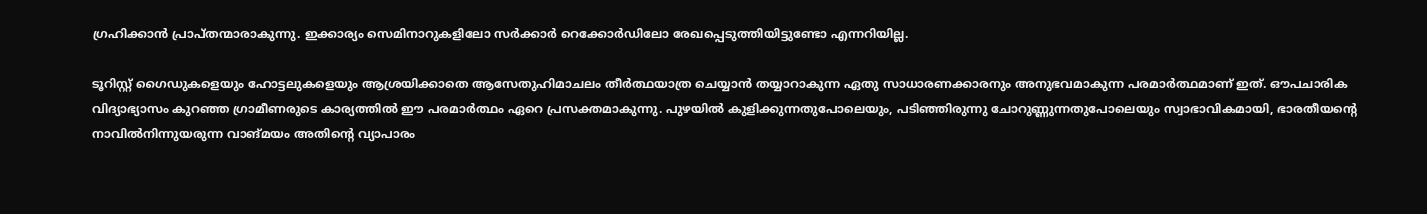ഗ്രഹിക്കാന്‍ പ്രാപ്തന്മാരാകുന്നു. ഇക്കാര്യം സെമിനാറുകളിലോ സര്‍ക്കാര്‍ റെക്കോര്‍ഡിലോ രേഖപ്പെടുത്തിയിട്ടുണ്ടോ എന്നറിയില്ല.

ടൂറിസ്റ്റ് ഗൈഡുകളെയും ഹോട്ടലുകളെയും ആശ്രയിക്കാതെ ആസേതുഹിമാചലം തീര്‍ത്ഥയാത്ര ചെയ്യാന്‍ തയ്യാറാകുന്ന ഏതു സാധാരണക്കാരനും അനുഭവമാകുന്ന പരമാര്‍ത്ഥമാണ് ഇത്. ഔപചാരിക വിദ്യാഭ്യാസം കുറഞ്ഞ ഗ്രാമീണരുടെ കാര്യത്തില്‍ ഈ പരമാര്‍ത്ഥം ഏറെ പ്രസക്തമാകുന്നു. പുഴയില്‍ കുളിക്കുന്നതുപോലെയും, പടിഞ്ഞിരുന്നു ചോറുണ്ണുന്നതുപോലെയും സ്വാഭാവികമായി, ഭാരതീയന്റെ നാവില്‍നിന്നുയരുന്ന വാങ്മയം അതിന്റെ വ്യാപാരം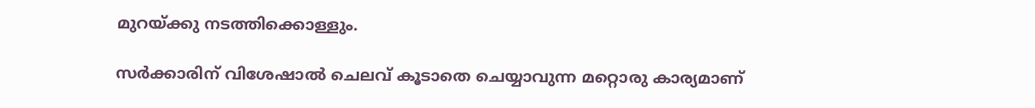മുറയ്‌ക്കു നടത്തിക്കൊള്ളും.

സര്‍ക്കാരിന് വിശേഷാല്‍ ചെലവ് കൂടാതെ ചെയ്യാവുന്ന മറ്റൊരു കാര്യമാണ്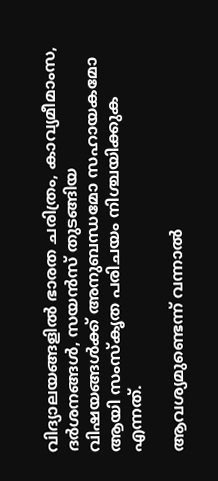വിദ്യാലയങ്ങളില്‍ ഭാരത ചരിത്രം, കാവ്യമീമാംസ, ദര്‍ശനങ്ങള്‍, സയന്‍സ് തുടങ്ങിയ വിഷയങ്ങള്‍ക്ക് അനുബന്ധമോ സഹായകമോ ആയി സംസ്‌കൃത പരിചയം നിശ്ചയിക്കുക എന്നത്.

ആവശ്യമുണ്ടെന്ന് വന്നാല്‍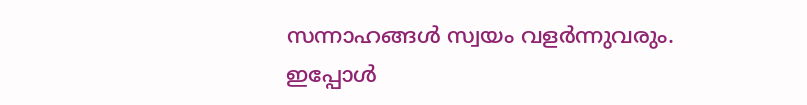സന്നാഹങ്ങള്‍ സ്വയം വളര്‍ന്നുവരും. ഇപ്പോള്‍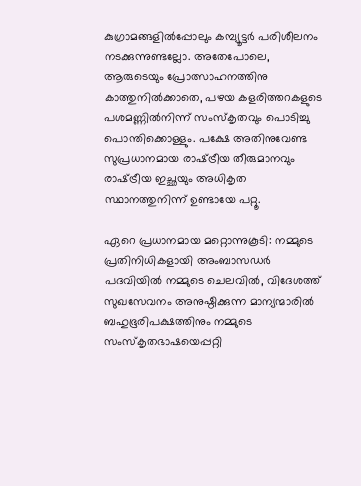കുഗ്രാമങ്ങളില്‍പ്പോലും കമ്പ്യൂട്ടര്‍ പരിശീലനം നടക്കുന്നുണ്ടല്ലോ. അതേപോലെ, ആരുടെയും പ്രോത്സാഹനത്തിനു കാത്തുനില്‍ക്കാതെ, പഴയ കളരിത്തറകളുടെ പശമണ്ണില്‍നിന്ന് സംസ്‌കൃതവും പൊടിച്ചു പൊന്തിക്കൊള്ളും. പക്ഷേ അതിനുവേണ്ട സുപ്രധാനമായ രാഷ്‌ട്രീയ തീരുമാനവും രാഷ്‌ട്രീയ ഇച്ഛയും അധികൃത സ്ഥാനത്തുനിന്ന് ഉണ്ടായേ പറ്റൂ.

ഏറെ പ്രധാനമായ മറ്റൊന്നുകൂടി: നമ്മുടെ പ്രതിനിധികളായി അംബാസഡര്‍ പദവിയില്‍ നമ്മുടെ ചെലവില്‍, വിദേശത്ത് സുഖസേവനം അനുഷ്ഠിക്കുന്ന മാന്യന്മാരില്‍ ബഹുഭൂരിപക്ഷത്തിനും നമ്മുടെ സംസ്‌കൃതഭാഷയെപ്പറ്റി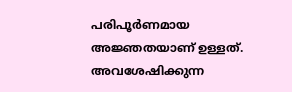പരിപൂര്‍ണമായ അജ്ഞതയാണ് ഉള്ളത്. അവശേഷിക്കുന്ന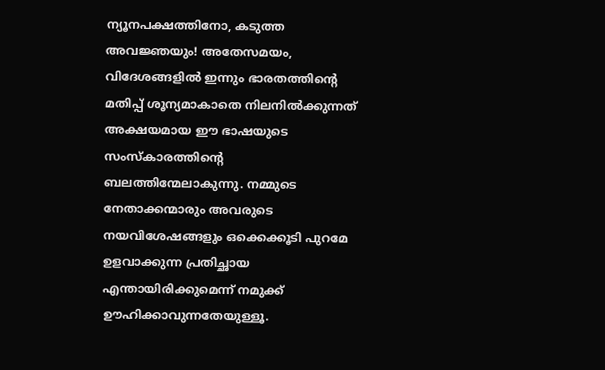ന്യൂനപക്ഷത്തിനോ, കടുത്ത അവജ്ഞയും! അതേസമയം, വിദേശങ്ങളില്‍ ഇന്നും ഭാരതത്തിന്റെ മതിപ്പ് ശൂന്യമാകാതെ നിലനില്‍ക്കുന്നത് അക്ഷയമായ ഈ ഭാഷയുടെ സംസ്‌കാരത്തിന്റെ ബലത്തിന്മേലാകുന്നു. നമ്മുടെ നേതാക്കന്മാരും അവരുടെ നയവിശേഷങ്ങളും ഒക്കെക്കൂടി പുറമേ ഉളവാക്കുന്ന പ്രതിച്ഛായ എന്തായിരിക്കുമെന്ന് നമുക്ക് ഊഹിക്കാവുന്നതേയുള്ളൂ.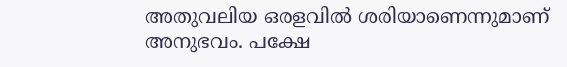അതുവലിയ ഒരളവില്‍ ശരിയാണെന്നുമാണ് അനുഭവം. പക്ഷേ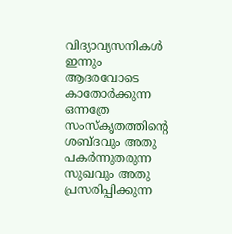വിദ്യാവ്യസനികള്‍ ഇന്നും ആദരവോടെ കാതോര്‍ക്കുന്ന ഒന്നത്രേ സംസ്‌കൃതത്തിന്റെ ശബ്ദവും അതു പകര്‍ന്നുതരുന്ന സുഖവും അതു പ്രസരിപ്പിക്കുന്ന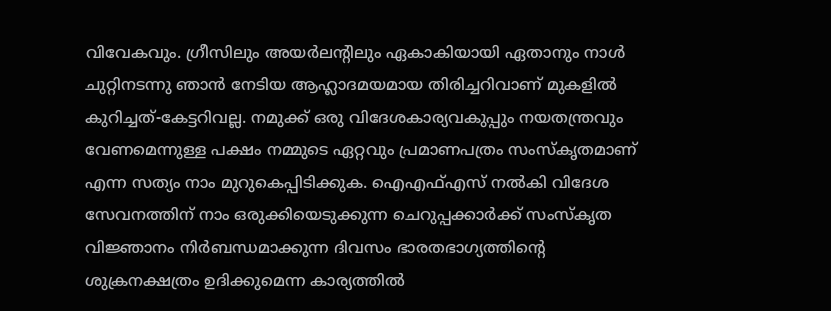വിവേകവും. ഗ്രീസിലും അയര്‍ലന്റിലും ഏകാകിയായി ഏതാനും നാള്‍ ചുറ്റിനടന്നു ഞാന്‍ നേടിയ ആഹ്ലാദമയമായ തിരിച്ചറിവാണ് മുകളില്‍ കുറിച്ചത്-കേട്ടറിവല്ല. നമുക്ക് ഒരു വിദേശകാര്യവകുപ്പും നയതന്ത്രവും വേണമെന്നുള്ള പക്ഷം നമ്മുടെ ഏറ്റവും പ്രമാണപത്രം സംസ്‌കൃതമാണ് എന്ന സത്യം നാം മുറുകെപ്പിടിക്കുക. ഐഎഫ്എസ് നല്‍കി വിദേശ സേവനത്തിന് നാം ഒരുക്കിയെടുക്കുന്ന ചെറുപ്പക്കാര്‍ക്ക് സംസ്‌കൃത വിജ്ഞാനം നിര്‍ബന്ധമാക്കുന്ന ദിവസം ഭാരതഭാഗ്യത്തിന്റെ ശുക്രനക്ഷത്രം ഉദിക്കുമെന്ന കാര്യത്തില്‍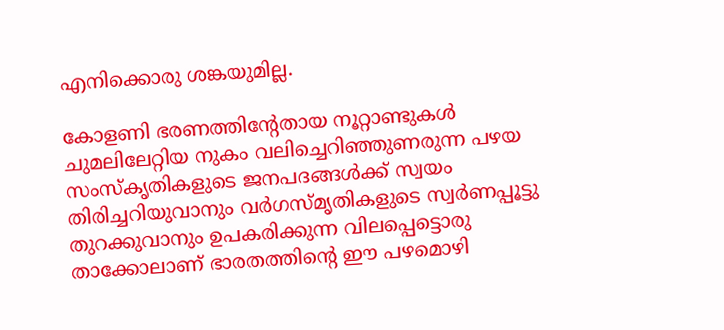എനിക്കൊരു ശങ്കയുമില്ല.

കോളണി ഭരണത്തിന്റേതായ നൂറ്റാണ്ടുകള്‍ ചുമലിലേറ്റിയ നുകം വലിച്ചെറിഞ്ഞുണരുന്ന പഴയ സംസ്‌കൃതികളുടെ ജനപദങ്ങള്‍ക്ക് സ്വയം തിരിച്ചറിയുവാനും വര്‍ഗസ്മൃതികളുടെ സ്വര്‍ണപ്പൂട്ടു തുറക്കുവാനും ഉപകരിക്കുന്ന വിലപ്പെട്ടൊരു താക്കോലാണ് ഭാരതത്തിന്റെ ഈ പഴമൊഴി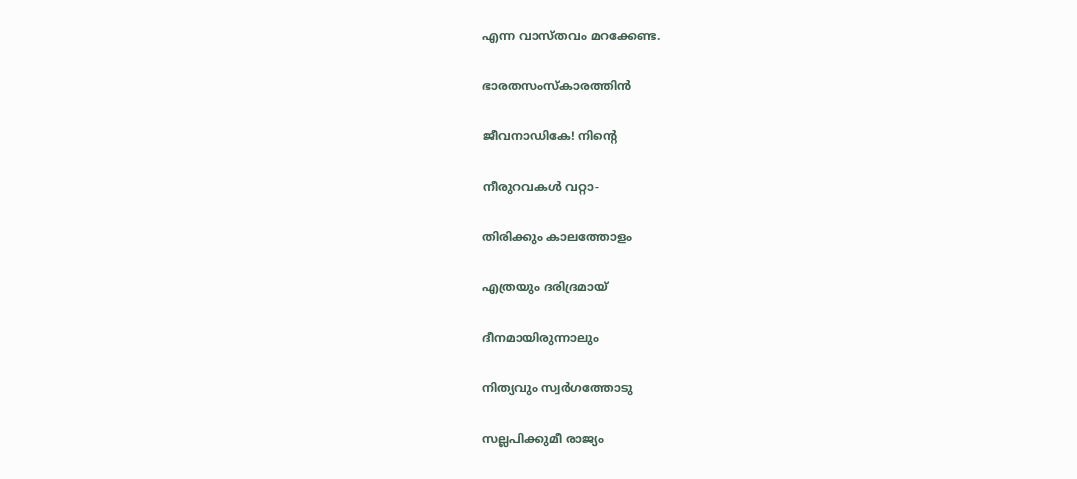എന്ന വാസ്തവം മറക്കേണ്ട.

ഭാരതസംസ്‌കാരത്തിന്‍

ജീവനാഡികേ! നിന്റെ

നീരുറവകള്‍ വറ്റാ-

തിരിക്കും കാലത്തോളം

എത്രയും ദരിദ്രമായ്

ദീനമായിരുന്നാലും

നിത്യവും സ്വര്‍ഗത്തോടു

സല്ലപിക്കുമീ രാജ്യം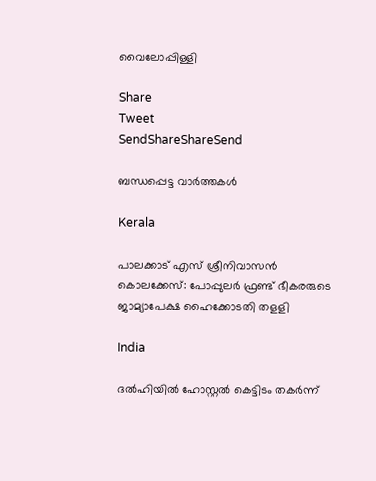വൈലോപ്പിള്ളി

Share
Tweet
SendShareShareSend

ബന്ധപ്പെട്ട വാര്‍ത്തകള്‍

Kerala

പാലക്കാട് എസ് ശ്രീനിവാസന്‍ കൊലക്കേസ്: പോപ്പുലര്‍ ഫ്രണ്ട് ഭീകരരുടെ ജാമ്യാപേക്ഷ ഹൈക്കോടതി തളളി

India

ദല്‍ഹിയില്‍ ഹോസ്റ്റല്‍ കെട്ടിടം തകര്‍ന്ന്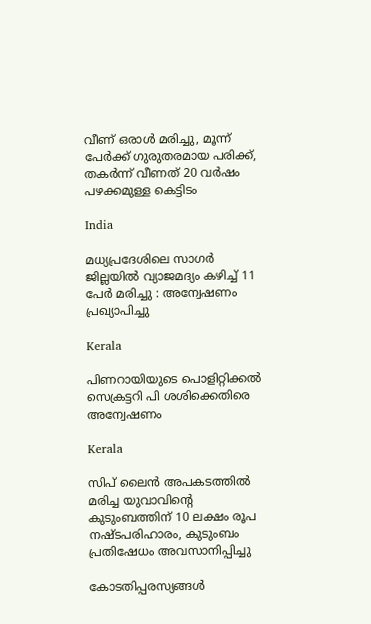വീണ് ഒരാള്‍ മരിച്ചു, മൂന്ന് പേര്‍ക്ക് ഗുരുതരമായ പരിക്ക്, തകര്‍ന്ന് വീണത് 20 വര്‍ഷം പഴക്കമുള്ള കെട്ടിടം

India

മധ്യപ്രദേശിലെ സാഗർ ജില്ലയിൽ വ്യാജമദ്യം കഴിച്ച് 11 പേർ മരിച്ചു : അന്വേഷണം പ്രഖ്യാപിച്ചു

Kerala

പിണറായിയുടെ പൊളിറ്റിക്കല്‍ സെക്രട്ടറി പി ശശിക്കെതിരെ അന്വേഷണം

Kerala

സിപ് ലൈന്‍ അപകടത്തില്‍ മരിച്ച യുവാവിന്റെ കുടുംബത്തിന് 10 ലക്ഷം രൂപ നഷ്ടപരിഹാരം, കുടുംബം പ്രതിഷേധം അവസാനിപ്പിച്ചു

കോടതിപ്പരസ്യങ്ങള്‍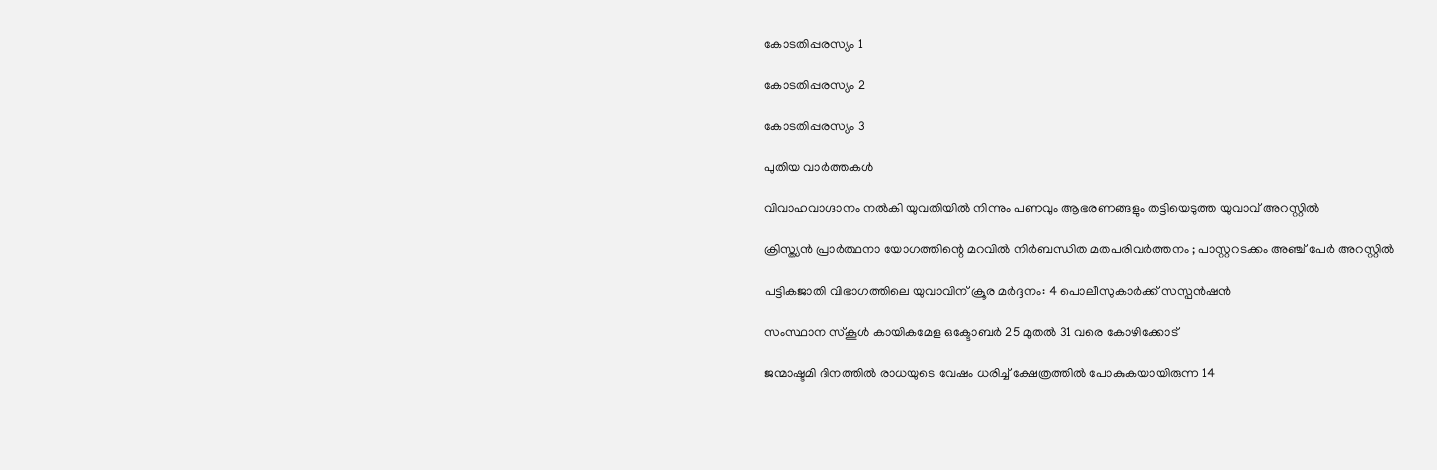കോടതിപ്പരസ്യം 1

കോടതിപ്പരസ്യം 2

കോടതിപ്പരസ്യം 3

പുതിയ വാര്‍ത്തകള്‍

വിവാഹവാഗ്ദാനം നല്‍കി യുവതിയില്‍ നിന്നും പണവും ആഭരണങ്ങളും തട്ടിയെടുത്ത യുവാവ് അറസ്റ്റില്‍

ക്രിസ്ത്യൻ പ്രാർത്ഥനാ യോഗത്തിന്റെ മറവിൽ നിർബന്ധിത മതപരിവർത്തനം ; പാസ്റ്ററടക്കം അഞ്ച് പേർ അറസ്റ്റിൽ

പട്ടികജാതി വിഭാഗത്തിലെ യുവാവിന് ക്രൂര മര്‍ദ്ദനം: 4 പൊലീസുകാര്‍ക്ക് സസ്പന്‍ഷന്‍

സംസ്ഥാന സ്‌കൂള്‍ കായികമേള ഒക്ടോബര്‍ 25 മുതല്‍ 31 വരെ കോഴിക്കോട്

ജന്മാഷ്ടമി ദിനത്തിൽ രാധയുടെ വേഷം ധരിച്ച് ക്ഷേത്രത്തിൽ പോകുകയായിരുന്ന 14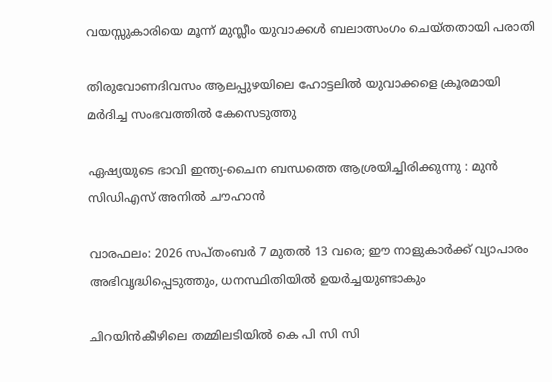വയസ്സുകാരിയെ മൂന്ന് മുസ്ലീം യുവാക്കൾ ബലാത്സംഗം ചെയ്തതായി പരാതി

തിരുവോണദിവസം ആലപ്പുഴയിലെ ഹോട്ടലില്‍ യുവാക്കളെ ക്രൂരമായി മര്‍ദിച്ച സംഭവത്തില്‍ കേസെടുത്തു

ഏഷ്യയുടെ ഭാവി ഇന്ത്യ-ചൈന ബന്ധത്തെ ആശ്രയിച്ചിരിക്കുന്നു : മുൻ സിഡിഎസ് അനിൽ ചൗഹാൻ

വാരഫലം: 2026 സപ്തംബര്‍ 7 മുതല്‍ 13 വരെ; ഈ നാളുകാര്‍ക്ക് വ്യാപാരം അഭിവൃദ്ധിപ്പെടുത്തും, ധനസ്ഥിതിയില്‍ ഉയര്‍ച്ചയുണ്ടാകും

ചിറയിന്‍കീഴിലെ തമ്മിലടിയില്‍ കെ പി സി സി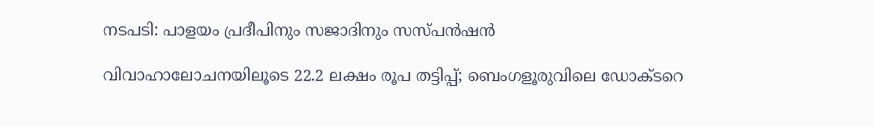നടപടി: പാളയം പ്രദീപിനും സജാദിനും സസ്പന്‍ഷന്‍

വിവാഹാലോചനയിലൂടെ 22.2 ലക്ഷം രൂപ തട്ടിപ്പ്; ബെംഗളൂരുവിലെ ഡോക്ടറെ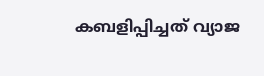കബളിപ്പിച്ചത് വ്യാജ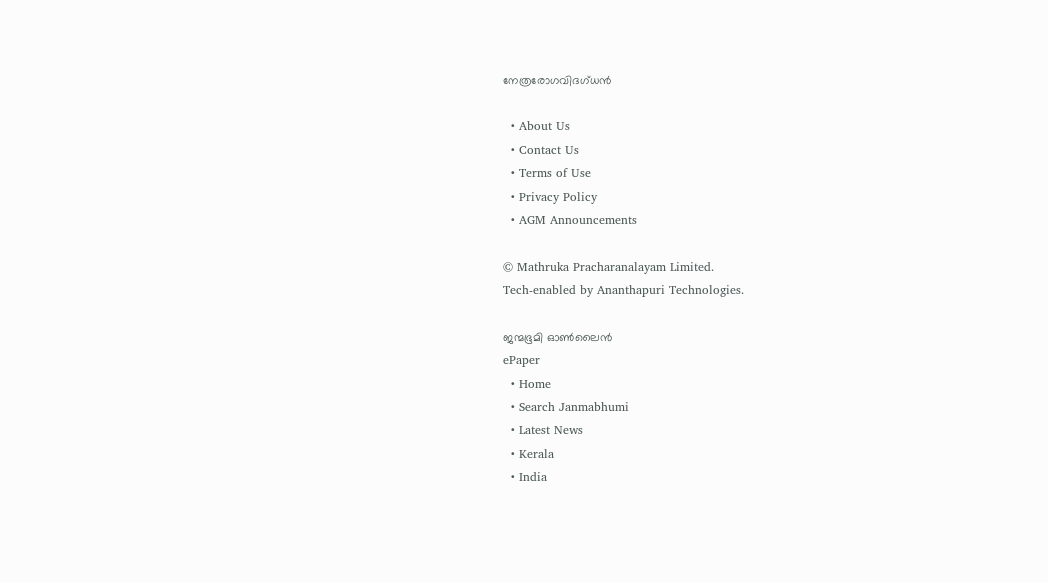നേത്രരോഗവിദഗ്ധൻ

  • About Us
  • Contact Us
  • Terms of Use
  • Privacy Policy
  • AGM Announcements

© Mathruka Pracharanalayam Limited.
Tech-enabled by Ananthapuri Technologies.

ജന്മഭൂമി ഓണ്‍ലൈന്‍
ePaper
  • Home
  • Search Janmabhumi
  • Latest News
  • Kerala
  • India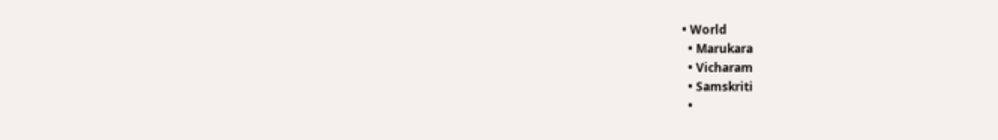• World
  • Marukara
  • Vicharam
  • Samskriti
  •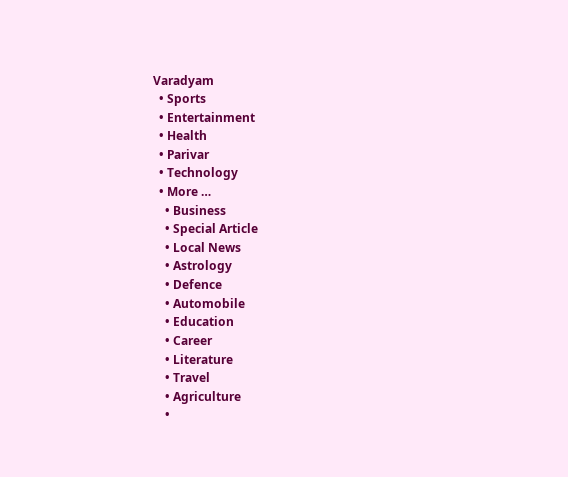Varadyam
  • Sports
  • Entertainment
  • Health
  • Parivar
  • Technology
  • More …
    • Business
    • Special Article
    • Local News
    • Astrology
    • Defence
    • Automobile
    • Education
    • Career
    • Literature
    • Travel
    • Agriculture
    •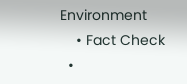Environment
    • Fact Check
  •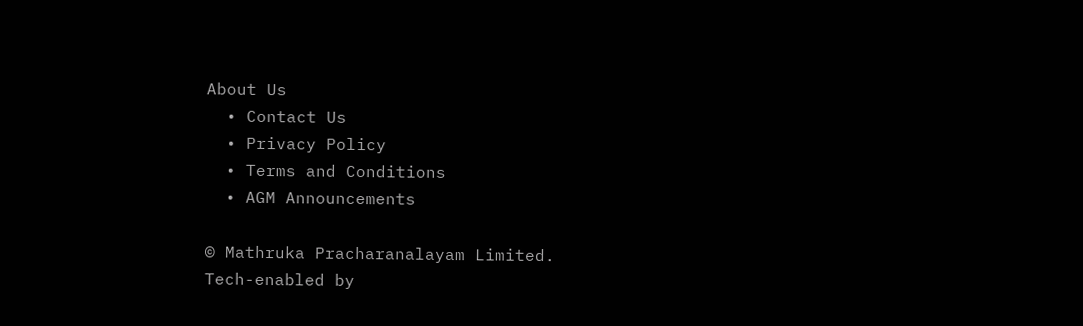About Us
  • Contact Us
  • Privacy Policy
  • Terms and Conditions
  • AGM Announcements

© Mathruka Pracharanalayam Limited.
Tech-enabled by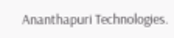Ananthapuri Technologies.